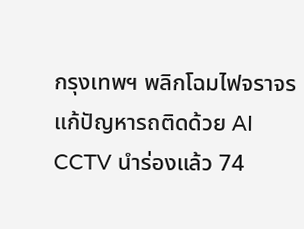กรุงเทพฯ พลิกโฉมไฟจราจร แก้ปัญหารถติดด้วย AI CCTV นำร่องแล้ว 74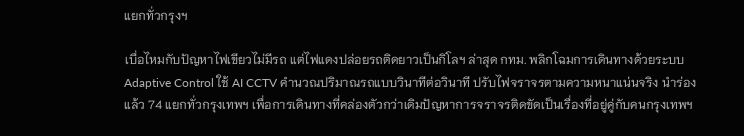แยกทั่วกรุงฯ

เบื่อไหมกับปัญหาไฟเขียวไม่มีรถ แต่ไฟแดงปล่อยรถติดยาวเป็นกิโลฯ ล่าสุด กทม. พลิกโฉมการเดินทางด้วยระบบ Adaptive Control ใช้ AI CCTV คำนวณปริมาณรถแบบวินาทีต่อวินาที ปรับไฟจราจรตามความหนาแน่นจริง นำร่องแล้ว 74 แยกทั่วกรุงเทพฯ เพื่อการเดินทางที่คล่องตัวกว่าเดิมปัญหาการจราจรติดขัดเป็นเรื่องที่อยู่คู่กับคนกรุงเทพฯ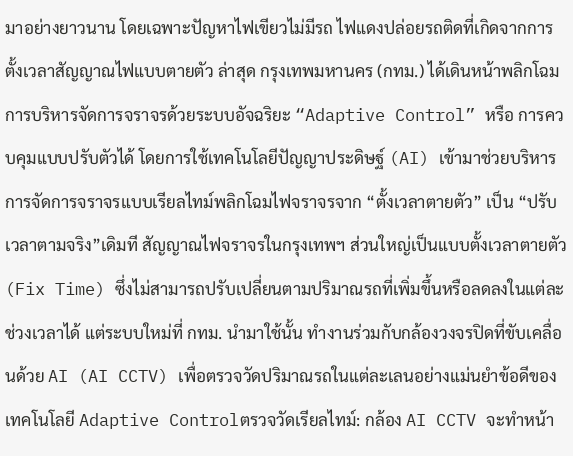มาอย่างยาวนาน โดยเฉพาะปัญหาไฟเขียวไม่มีรถ ไฟแดงปล่อยรถติดที่เกิดจากการตั้งเวลาสัญญาณไฟแบบตายตัว ล่าสุด กรุงเทพมหานคร (กทม.) ได้เดินหน้าพลิกโฉมการบริหารจัดการจราจรด้วยระบบอัจฉริยะ “Adaptive Control” หรือ การควบคุมแบบปรับตัวได้ โดยการใช้เทคโนโลยีปัญญาประดิษฐ์ (AI) เข้ามาช่วยบริหารการจัดการจราจรแบบเรียลไทม์พลิกโฉมไฟจราจรจาก “ตั้งเวลาตายตัว” เป็น “ปรับเวลาตามจริง”เดิมที สัญญาณไฟจราจรในกรุงเทพฯ ส่วนใหญ่เป็นแบบตั้งเวลาตายตัว (Fix Time) ซึ่งไม่สามารถปรับเปลี่ยนตามปริมาณรถที่เพิ่มขึ้นหรือลดลงในแต่ละช่วงเวลาได้ แต่ระบบใหม่ที่ กทม. นำมาใช้นั้น ทำงานร่วมกับกล้องวงจรปิดที่ขับเคลื่อนด้วย AI (AI CCTV) เพื่อตรวจวัดปริมาณรถในแต่ละเลนอย่างแม่นยำข้อดีของเทคโนโลยี Adaptive Controlตรวจวัดเรียลไทม์: กล้อง AI CCTV จะทำหน้า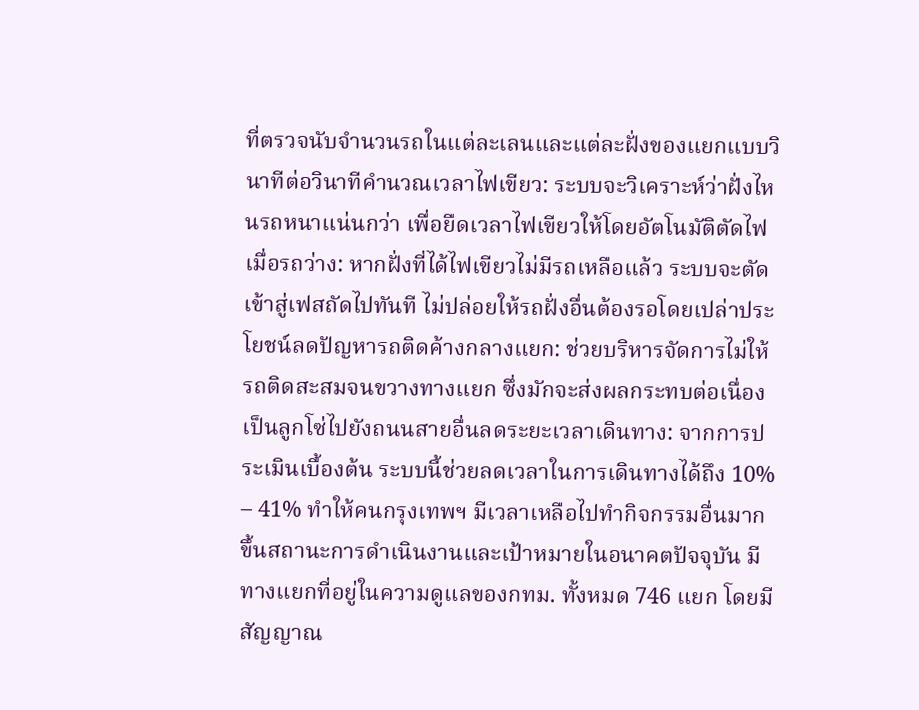ที่ตรวจนับจำนวนรถในแต่ละเลนและแต่ละฝั่งของแยกแบบวินาทีต่อวินาทีคำนวณเวลาไฟเขียว: ระบบจะวิเคราะห์ว่าฝั่งไหนรถหนาแน่นกว่า เพื่อยืดเวลาไฟเขียวให้โดยอัตโนมัติตัดไฟเมื่อรถว่าง: หากฝั่งที่ได้ไฟเขียวไม่มีรถเหลือแล้ว ระบบจะตัดเข้าสู่เฟสถัดไปทันที ไม่ปล่อยให้รถฝั่งอื่นต้องรอโดยเปล่าประโยชน์ลดปัญหารถติดค้างกลางแยก: ช่วยบริหารจัดการไม่ให้รถติดสะสมจนขวางทางแยก ซึ่งมักจะส่งผลกระทบต่อเนื่องเป็นลูกโซ่ไปยังถนนสายอื่นลดระยะเวลาเดินทาง: จากการประเมินเบื้องต้น ระบบนี้ช่วยลดเวลาในการเดินทางได้ถึง 10% – 41% ทำให้คนกรุงเทพฯ มีเวลาเหลือไปทำกิจกรรมอื่นมากขึ้นสถานะการดำเนินงานและเป้าหมายในอนาคตปัจจุบัน มีทางแยกที่อยู่ในความดูแลของกทม. ทั้งหมด 746 แยก โดยมีสัญญาณ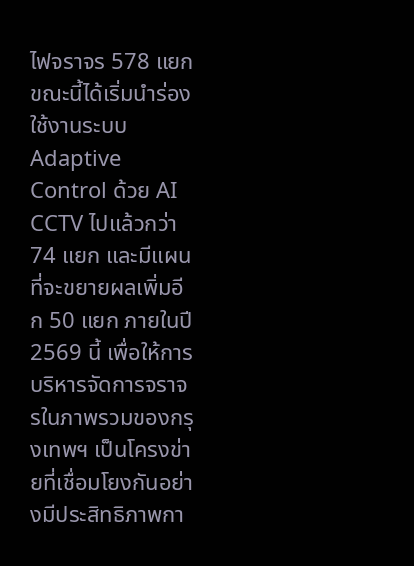ไฟจราจร 578 แยก ขณะนี้ได้เริ่มนำร่องใช้งานระบบ Adaptive Control ด้วย AI CCTV ไปแล้วกว่า 74 แยก และมีแผนที่จะขยายผลเพิ่มอีก 50 แยก ภายในปี 2569 นี้ เพื่อให้การบริหารจัดการจราจรในภาพรวมของกรุงเทพฯ เป็นโครงข่ายที่เชื่อมโยงกันอย่างมีประสิทธิภาพกา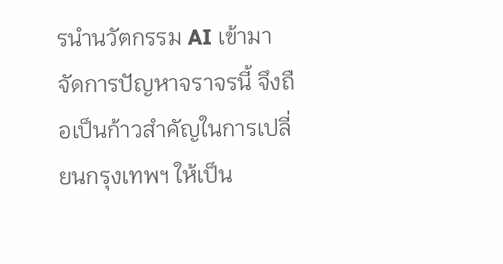รนำนวัตกรรม AI เข้ามาจัดการปัญหาจราจรนี้ จึงถือเป็นก้าวสำคัญในการเปลี่ยนกรุงเทพฯ ให้เป็น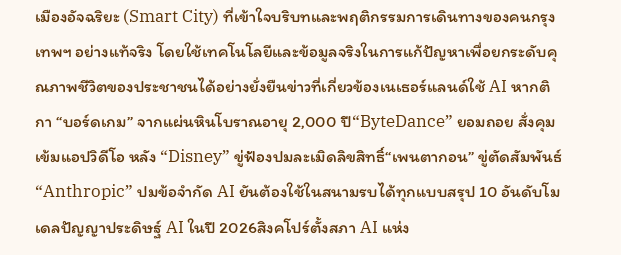เมืองอัจฉริยะ (Smart City) ที่เข้าใจบริบทและพฤติกรรมการเดินทางของคนกรุงเทพฯ อย่างแท้จริง โดยใช้เทคโนโลยีและข้อมูลจริงในการแก้ปัญหาเพื่อยกระดับคุณภาพชีวิตของประชาชนได้อย่างยั่งยืนข่าวที่เกี่ยวข้องเนเธอร์แลนด์ใช้ AI หากติกา “บอร์ดเกม” จากแผ่นหินโบราณอายุ 2,000 ปี“ByteDance” ยอมถอย สั่งคุมเข้มแอปวิดีโอ หลัง “Disney” ขู่ฟ้องปมละเมิดลิขสิทธิ์“เพนตากอน” ขู่ตัดสัมพันธ์ “Anthropic” ปมข้อจำกัด AI ยันต้องใช้ในสนามรบได้ทุกแบบสรุป 10 อันดับโมเดลปัญญาประดิษฐ์ AI ในปี 2026สิงคโปร์ตั้งสภา AI แห่ง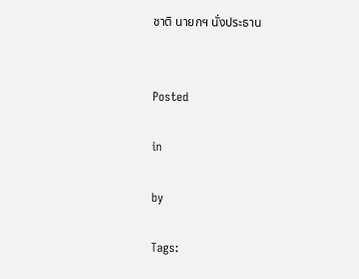ชาติ นายกฯ นั่งประธาน


Posted

in

by

Tags: